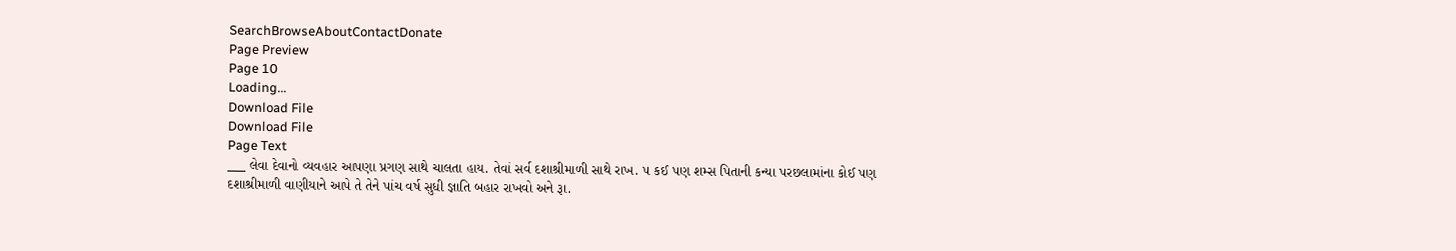SearchBrowseAboutContactDonate
Page Preview
Page 10
Loading...
Download File
Download File
Page Text
___ લેવા દેવાનો વ્યવહાર આપણા પ્રગણ સાથે ચાલતા હાય. તેવાં સર્વ દશાશ્રીમાળી સાથે રાખ. ૫ કઈ પણ શમ્સ પિતાની કન્યા પરછલામાંના કોઈ પણ દશાશ્રીમાળી વાણીયાને આપે તે તેને પાંચ વર્ષ સુધી જ્ઞાતિ બહાર રાખવો અને રૂા.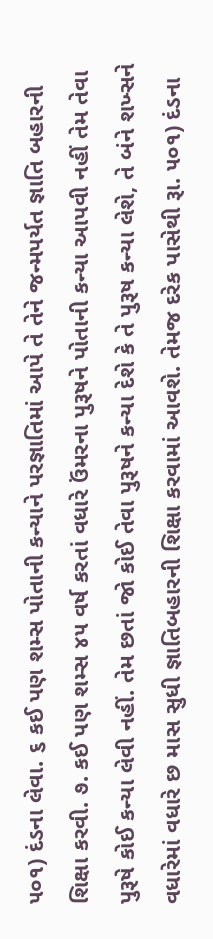૫૦૧) દંડના લેવા. ૬ કઈ પણ શમ્સ પોતાની કન્યાને પરજ્ઞાતિમાં આપે તે તેને જન્મપર્યત જ્ઞાતિ બહારની શિક્ષા કરવી. ૭. કઈ પણ શમ્સ ૪૫ વર્ષ કરતાં વધારે ઉંમરના પુરૂષને પોતાની કન્યા આપવી નહીં તેમ તેવા પુરૂષે કોઈ કન્યા લેવી નહીં. તેમ છતાં જો કોઈ તેવા પુરૂષને કન્યા દેશે કે તે પુરૂષ કન્યા લેશે, તે બંને શખ્સને વધારેમાં વધારે છ માસ સુધી જ્ઞાતિબહારની શિક્ષા કરવામાં આવશે. તેમજ દરેક પાસેથી રૂા. ૫૦૧) દંડના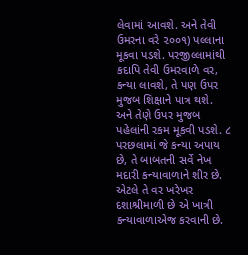લેવામાં આવશે. અને તેવી ઉમરના વરે ૨૦૦૧) પલ્લાના મૂકવા પડશે. પરજીલ્લામાંથી કદાપિ તેવી ઉમરવાળે વર, કન્યા લાવશે, તે પણ ઉપર મુજબ શિક્ષાને પાત્ર થશે. અને તેણે ઉપર મુજબ પહેલાંની રકમ મૂકવી પડશે. ૮ પરછલામાં જે કન્યા અપાય છે, તે બાબતની સર્વે નેખ મદારી કન્યાવાળાને શીર છે. એટલે તે વર ખરેખર દશાશ્રીમાળી છે એ ખાત્રી કન્યાવાળાએજ કરવાની છે.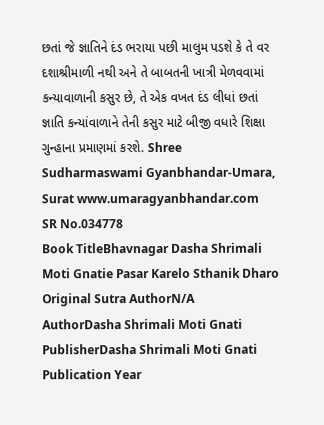છતાં જે જ્ઞાતિને દંડ ભરાયા પછી માલુમ પડશે કે તે વર દશાશ્રીમાળી નથી અને તે બાબતની ખાત્રી મેળવવામાં કન્યાવાળાની કસુર છે, તે એક વખત દંડ લીધાં છતાં જ્ઞાતિ કન્યાંવાળાને તેની કસુર માટે બીજી વધારે શિક્ષા ગુન્હાના પ્રમાણમાં કરશે. Shree Sudharmaswami Gyanbhandar-Umara, Surat www.umaragyanbhandar.com
SR No.034778
Book TitleBhavnagar Dasha Shrimali Moti Gnatie Pasar Karelo Sthanik Dharo
Original Sutra AuthorN/A
AuthorDasha Shrimali Moti Gnati
PublisherDasha Shrimali Moti Gnati
Publication Year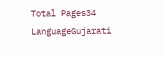Total Pages34
LanguageGujarati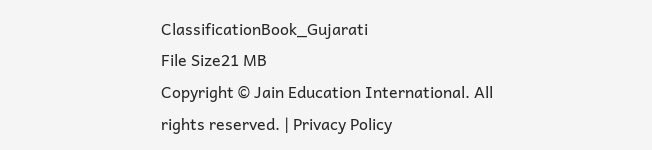ClassificationBook_Gujarati
File Size21 MB
Copyright © Jain Education International. All rights reserved. | Privacy Policy